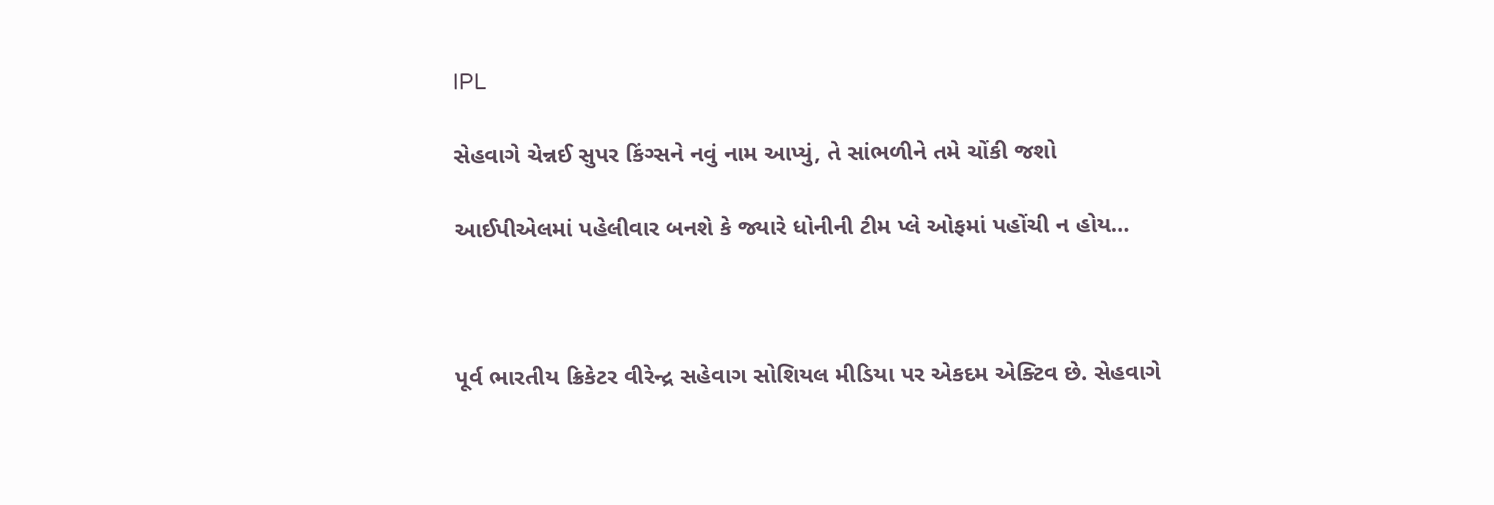IPL

સેહવાગે ચેન્નઈ સુપર કિંગ્સને નવું નામ આપ્યું, તે સાંભળીને તમે ચોંકી જશો

આઈપીએલમાં પહેલીવાર બનશે કે જ્યારે ધોનીની ટીમ પ્લે ઓફમાં પહોંચી ન હોય…



પૂર્વ ભારતીય ક્રિકેટર વીરેન્દ્ર સહેવાગ સોશિયલ મીડિયા પર એકદમ એક્ટિવ છે. સેહવાગે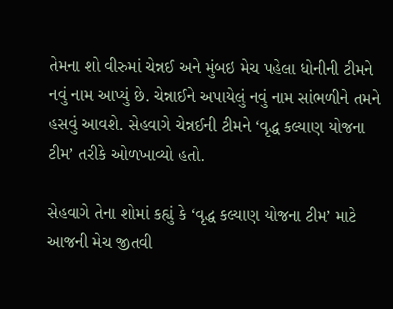તેમના શો વીરુમાં ચેન્નઈ અને મુંબઇ મેચ પહેલા ધોનીની ટીમને નવું નામ આપ્યું છે. ચેન્નાઈને અપાયેલું નવું નામ સાંભળીને તમને હસવું આવશે. સેહવાગે ચેન્નઈની ટીમને ‘વૃદ્ધ કલ્યાણ યોજના ટીમ’ તરીકે ઓળખાવ્યો હતો.

સેહવાગે તેના શોમાં કહ્યું કે ‘વૃદ્ધ કલ્યાણ યોજના ટીમ’ માટે આજની મેચ જીતવી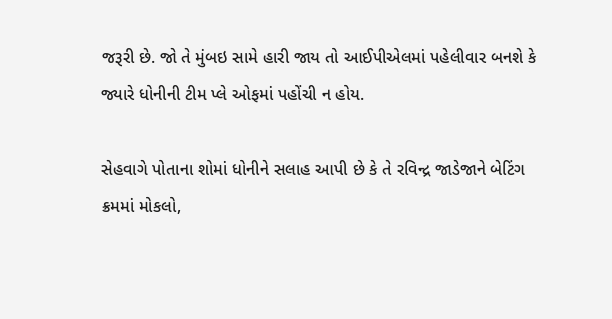જરૂરી છે. જો તે મુંબઇ સામે હારી જાય તો આઈપીએલમાં પહેલીવાર બનશે કે જ્યારે ધોનીની ટીમ પ્લે ઓફમાં પહોંચી ન હોય.

સેહવાગે પોતાના શોમાં ધોનીને સલાહ આપી છે કે તે રવિન્દ્ર જાડેજાને બેટિંગ ક્રમમાં મોકલો,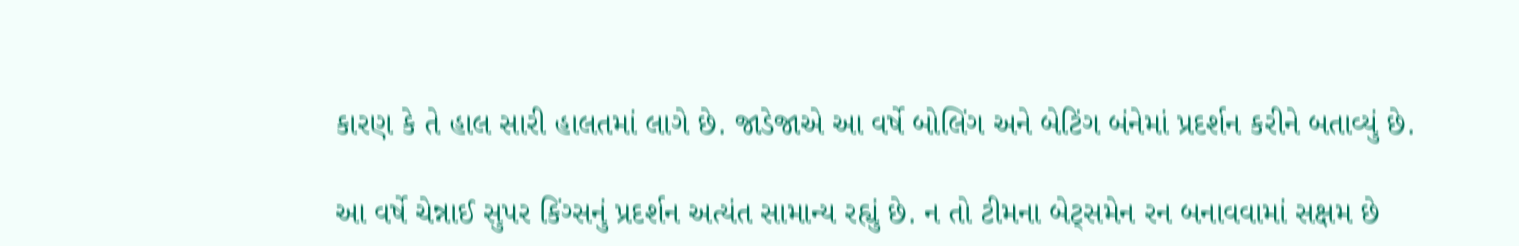કારણ કે તે હાલ સારી હાલતમાં લાગે છે. જાડેજાએ આ વર્ષે બોલિંગ અને બેટિંગ બંનેમાં પ્રદર્શન કરીને બતાવ્યું છે.

આ વર્ષે ચેન્નાઈ સુપર કિંગ્સનું પ્રદર્શન અત્યંત સામાન્ય રહ્યું છે. ન તો ટીમના બેટ્સમેન રન બનાવવામાં સક્ષમ છે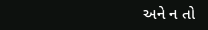અને ન તો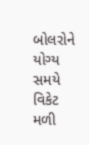બોલરોને યોગ્ય સમયે વિકેટ મળી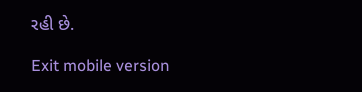રહી છે.

Exit mobile version